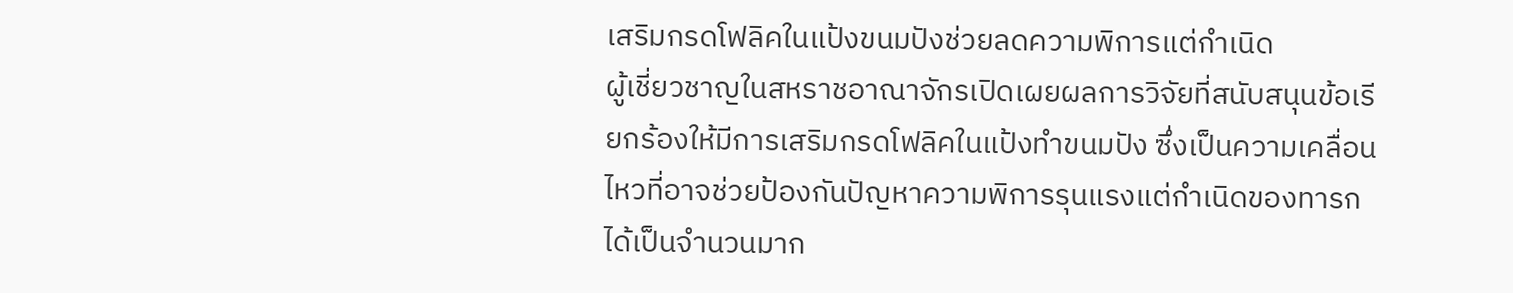เสริมกรดโฟลิคในแป้งขนมปังช่วยลดความพิการแต่กำเนิด
ผู้เชี่ยวชาญในสหราชอาณาจักรเปิดเผยผลการวิจัยที่สนับสนุนข้อเรียกร้องให้มีการเสริมกรดโฟลิคในแป้งทำขนมปัง ซึ่งเป็นความเคลื่อนไหวที่อาจช่วยป้องกันปัญหาความพิการรุนแรงแต่กำเนิดของทารกได้เป็นจำนวนมาก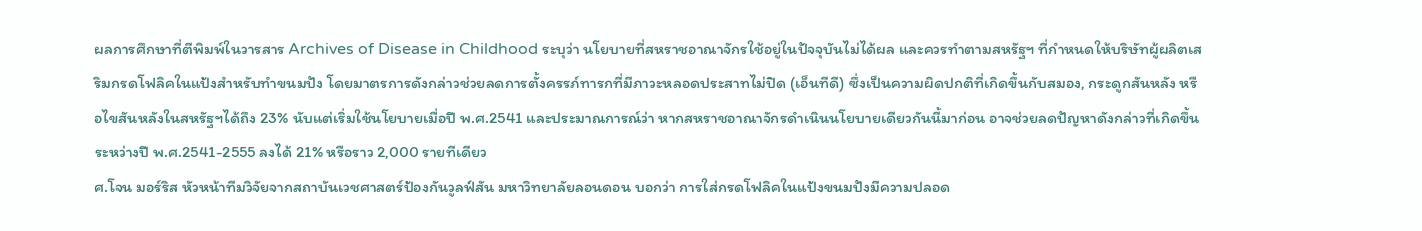ผลการศึกษาที่ตีพิมพ์ในวารสาร Archives of Disease in Childhood ระบุว่า นโยบายที่สหราชอาณาจักรใช้อยู่ในปัจจุบันไม่ได้ผล และควรทำตามสหรัฐฯ ที่กำหนดให้บริษัทผู้ผลิตเสริมกรดโฟลิคในแป้งสำหรับทำขนมปัง โดยมาตรการดังกล่าวช่วยลดการตั้งครรภ์ทารกที่มีภาวะหลอดประสาทไม่ปิด (เอ็นทีดี) ซึ่งเป็นความผิดปกติที่เกิดขึ้นกับสมอง, กระดูกสันหลัง หรือไขสันหลังในสหรัฐฯได้ถึง 23% นับแต่เริ่มใช้นโยบายเมื่อปี พ.ศ.2541 และประมาณการณ์ว่า หากสหราชอาณาจักรดำเนินนโยบายเดียวกันนี้มาก่อน อาจช่วยลดปัญหาดังกล่าวที่เกิดขึ้นระหว่างปี พ.ศ.2541-2555 ลงได้ 21% หรือราว 2,000 รายทีเดียว
ศ.โจน มอร์ริส หัวหน้าทีมวิจัยจากสถาบันเวชศาสตร์ป้องกันวูลฟ์สัน มหาวิทยาลัยลอนดอน บอกว่า การใส่กรดโฟลิคในแป้งขนมปังมีความปลอด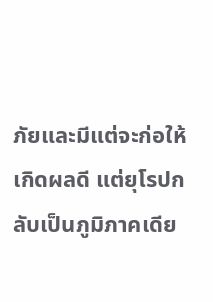ภัยและมีแต่จะก่อให้เกิดผลดี แต่ยุโรปกลับเป็นภูมิภาคเดีย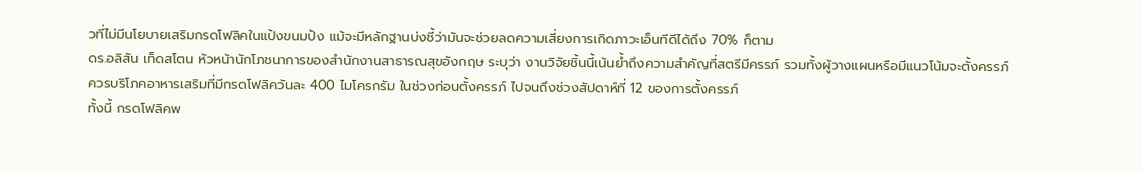วที่ไม่มีนโยบายเสริมกรดโฟลิคในแป้งขนมปัง แม้จะมีหลักฐานบ่งชี้ว่ามันจะช่วยลดความเสี่ยงการเกิดภาวะเอ็นทีดีได้ถึง 70% ก็ตาม
ดร.อลิสัน เท็ดสโตน หัวหน้านักโภชนาการของสำนักงานสาธารณสุขอังกฤษ ระบุว่า งานวิจัยชิ้นนี้เน้นย้ำถึงความสำคัญที่สตรีมีครรภ์ รวมทั้งผู้วางแผนหรือมีแนวโน้มจะตั้งครรภ์ ควรบริโภคอาหารเสริมที่มีกรดโฟลิควันละ 400 ไมโครกรัม ในช่วงก่อนตั้งครรภ์ ไปจนถึงช่วงสัปดาห์ที่ 12 ของการตั้งครรภ์
ทั้งนี้ กรดโฟลิคพ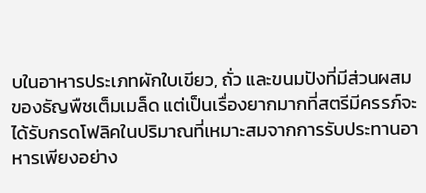บในอาหารประเภทผักใบเขียว, ถั่ว และขนมปังที่มีส่วนผสมของธัญพืชเต็มเมล็ด แต่เป็นเรื่องยากมากที่สตรีมีครรภ์จะได้รับกรดโฟลิคในปริมาณที่เหมาะสมจากการรับประทานอาหารเพียงอย่าง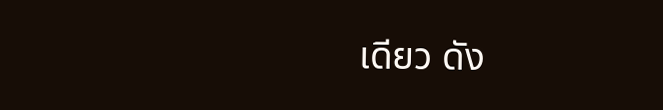เดียว ดัง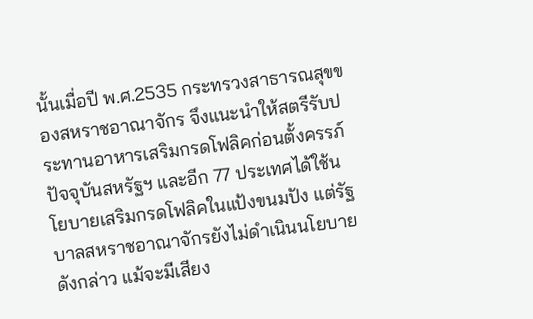นั้นเมื่อปี พ.ศ.2535 กระทรวงสาธารณสุขของสหราชอาณาจักร จึงแนะนำให้สตรีรับประทานอาหารเสริมกรดโฟลิคก่อนตั้งครรภ์
ปัจจุบันสหรัฐฯ และอีก 77 ประเทศได้ใช้นโยบายเสริมกรดโฟลิคในแป้งขนมปัง แต่รัฐบาลสหราชอาณาจักรยังไม่ดำเนินนโยบายดังกล่าว แม้จะมีเสียง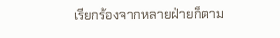เรียกร้องจากหลายฝ่ายก็ตาม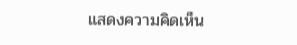แสดงความคิดเห็น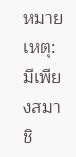หมายเหตุ: มีเพียงสมาชิ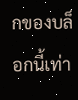กของบล็อกนี้เท่า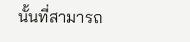นั้นที่สามารถ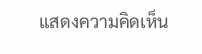แสดงความคิดเห็น